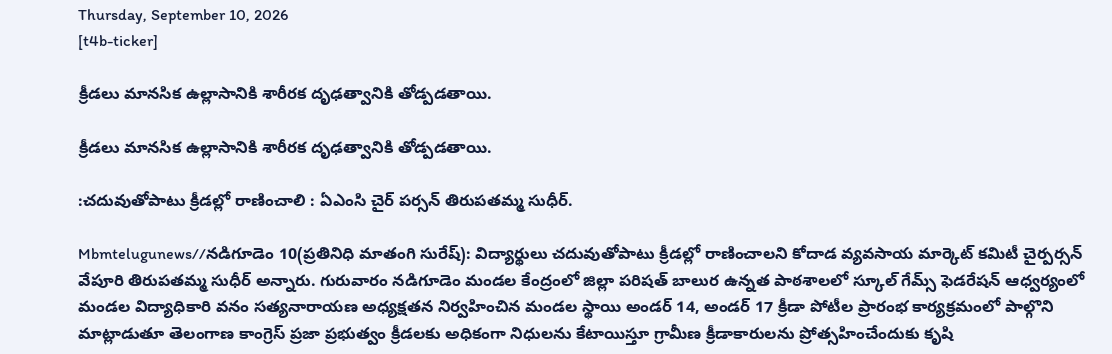Thursday, September 10, 2026
[t4b-ticker]

క్రీడలు మానసిక ఉల్లాసానికి శారీరక దృఢత్వానికి తోడ్పడతాయి.

క్రీడలు మానసిక ఉల్లాసానికి శారీరక దృఢత్వానికి తోడ్పడతాయి.

:చదువుతోపాటు క్రీడల్లో రాణించాలి : ఏఎంసి చైర్ పర్సన్ తిరుపతమ్మ సుధీర్.

Mbmtelugunews//నడిగూడెం 10(ప్రతినిధి మాతంగి సురేష్): విద్యార్థులు చదువుతోపాటు క్రీడల్లో రాణించాలని కోదాడ వ్యవసాయ మార్కెట్ కమిటీ చైర్పర్సన్ వేపూరి తిరుపతమ్మ సుధీర్ అన్నారు. గురువారం నడిగూడెం మండల కేంద్రంలో జిల్లా పరిషత్ బాలుర ఉన్నత పాఠశాలలో స్కూల్ గేమ్స్ ఫెడరేషన్ ఆధ్వర్యంలో మండల విద్యాధికారి వనం సత్యనారాయణ అధ్యక్షతన నిర్వహించిన మండల స్థాయి అండర్ 14, అండర్ 17 క్రీడా పోటీల ప్రారంభ కార్యక్రమంలో పాల్గొని మాట్లాడుతూ తెలంగాణ కాంగ్రెస్ ప్రజా ప్రభుత్వం క్రీడలకు అధికంగా నిధులను కేటాయిస్తూ గ్రామీణ క్రీడాకారులను ప్రోత్సహించేందుకు కృషి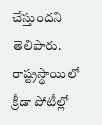చేస్తుందని తెలిపారు. రాష్ట్రస్థాయిలో క్రీడా పోటీల్లో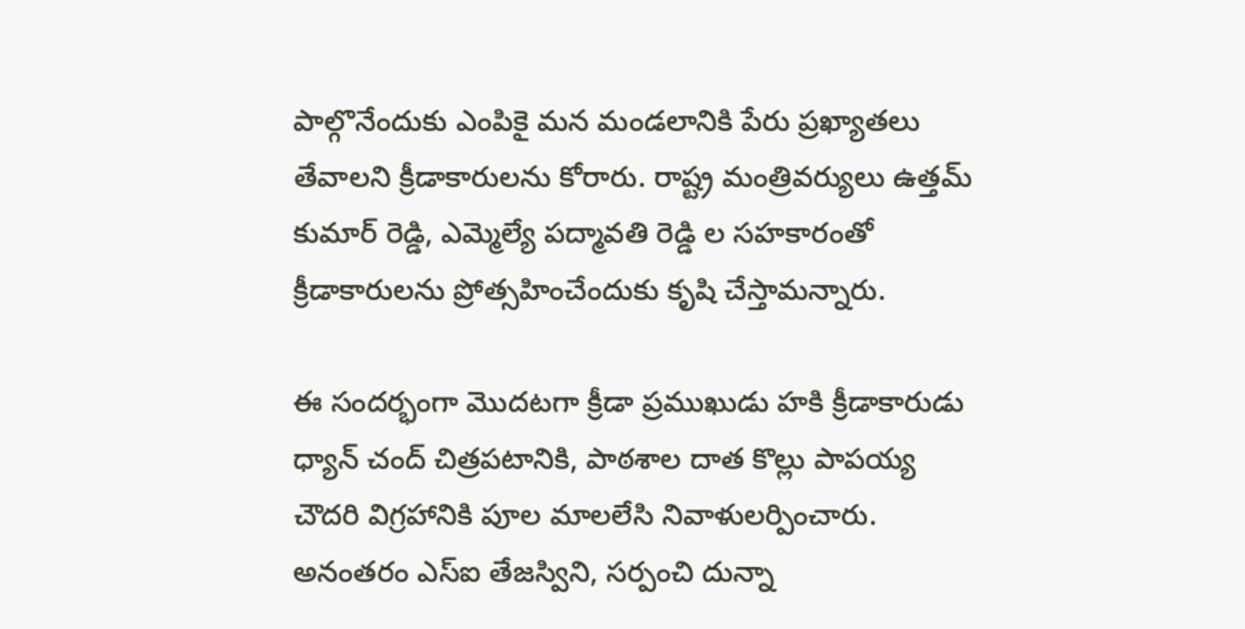పాల్గొనేందుకు ఎంపికై మన మండలానికి పేరు ప్రఖ్యాతలు తేవాలని క్రీడాకారులను కోరారు. రాష్ట్ర మంత్రివర్యులు ఉత్తమ్ కుమార్ రెడ్డి, ఎమ్మెల్యే పద్మావతి రెడ్డి ల సహకారంతో క్రీడాకారులను ప్రోత్సహించేందుకు కృషి చేస్తామన్నారు.

ఈ సందర్భంగా మొదటగా క్రీడా ప్రముఖుడు హకి క్రీడాకారుడు ధ్యాన్ చంద్ చిత్రపటానికి, పాఠశాల దాత కొల్లు పాపయ్య చౌదరి విగ్రహానికి పూల మాలలేసి నివాళులర్పించారు. అనంతరం ఎస్ఐ తేజస్విని, సర్పంచి దున్నా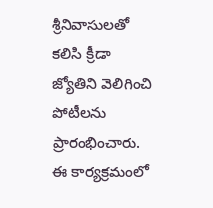శ్రీనివాసులతో కలిసి క్రీడా జ్యోతిని వెలిగించి పోటీలను ప్రారంభించారు. ఈ కార్యక్రమంలో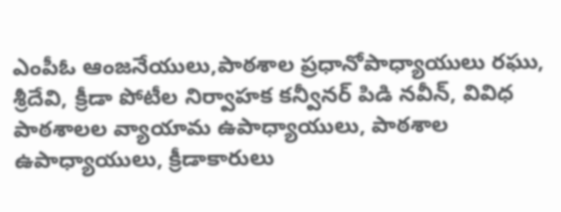ఎంపీఓ ఆంజనేయులు,పాఠశాల ప్రధానోపాధ్యాయులు రఘు, శ్రీదేవి, క్రీడా పోటీల నిర్వాహక కన్వీనర్ పిడి నవీన్, వివిధ పాఠశాలల వ్యాయామ ఉపాధ్యాయులు, పాఠశాల ఉపాధ్యాయులు, క్రీడాకారులు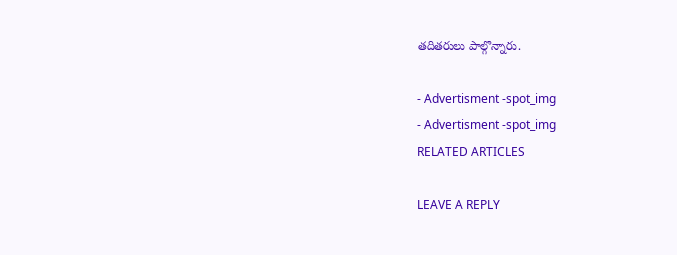తదితరులు పాల్గొన్నారు.

- Advertisment -spot_img
- Advertisment -spot_img
RELATED ARTICLES

LEAVE A REPLY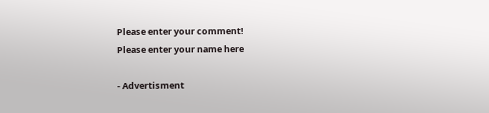Please enter your comment!
Please enter your name here

- Advertisment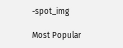-spot_img

Most Popular